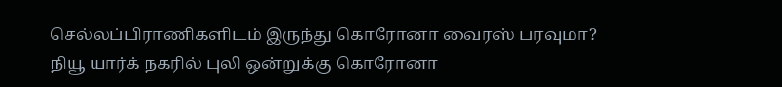செல்லப்பிராணிகளிடம் இருந்து கொரோனா வைரஸ் பரவுமா?
நியூ யார்க் நகரில் புலி ஒன்றுக்கு கொரோனா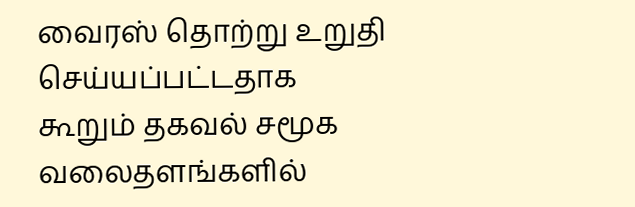வைரஸ் தொற்று உறுதி செய்யப்பட்டதாக கூறும் தகவல் சமூக வலைதளங்களில்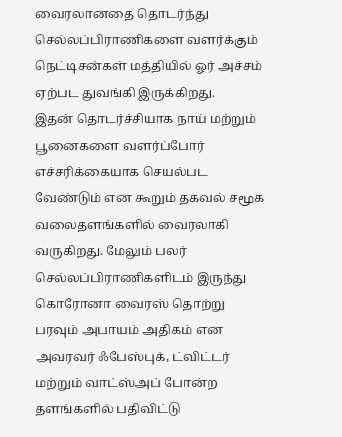வைரலானதை தொடர்ந்து செல்லப்பிராணிகளை வளர்க்கும் நெட்டிசன்கள் மத்தியில் ஓர் அச்சம் ஏற்பட துவங்கி இருக்கிறது.
இதன் தொடர்ச்சியாக நாய் மற்றும் பூனைகளை வளர்ப்போர் எச்சரிக்கையாக செயல்பட வேண்டும் என கூறும் தகவல் சமூக வலைதளங்களில் வைரலாகி வருகிறது. மேலும் பலர் செல்லப்பிராணிகளிடம் இருந்து கொரோனா வைரஸ் தொற்று பரவும் அபாயம் அதிகம் என அவரவர் ஃபேஸ்புக், ட்விட்டர் மற்றும் வாட்ஸ்அப் போன்ற தளங்களில் பதிவிட்டு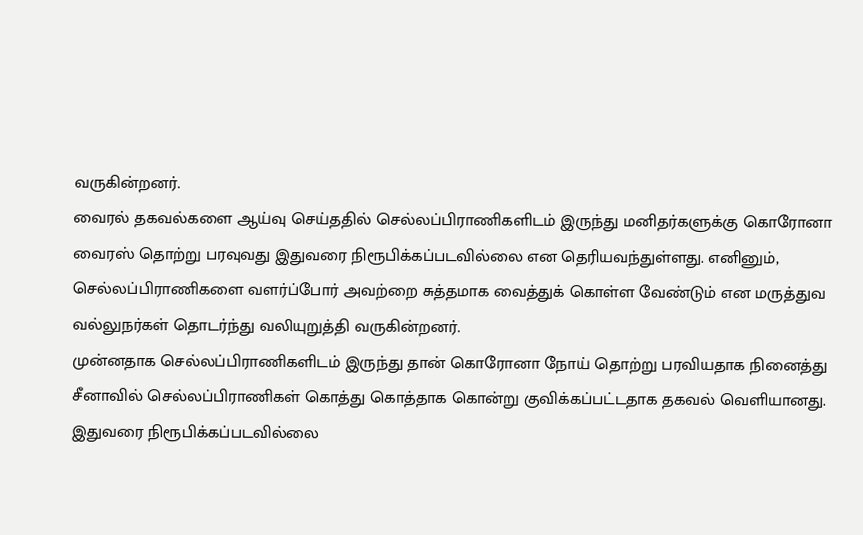வருகின்றனர்.
வைரல் தகவல்களை ஆய்வு செய்ததில் செல்லப்பிராணிகளிடம் இருந்து மனிதர்களுக்கு கொரோனா வைரஸ் தொற்று பரவுவது இதுவரை நிரூபிக்கப்படவில்லை என தெரியவந்துள்ளது. எனினும், செல்லப்பிராணிகளை வளர்ப்போர் அவற்றை சுத்தமாக வைத்துக் கொள்ள வேண்டும் என மருத்துவ வல்லுநர்கள் தொடர்ந்து வலியுறுத்தி வருகின்றனர்.
முன்னதாக செல்லப்பிராணிகளிடம் இருந்து தான் கொரோனா நோய் தொற்று பரவியதாக நினைத்து சீனாவில் செல்லப்பிராணிகள் கொத்து கொத்தாக கொன்று குவிக்கப்பட்டதாக தகவல் வெளியானது.
இதுவரை நிரூபிக்கப்படவில்லை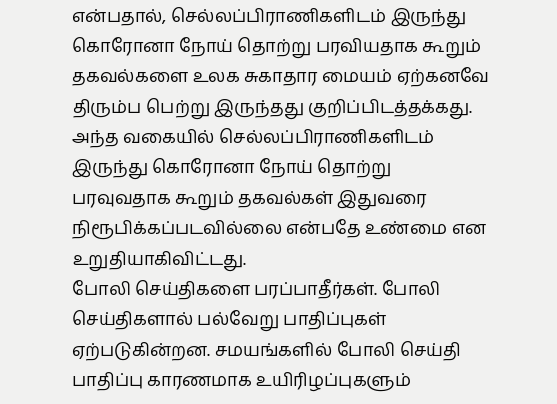என்பதால், செல்லப்பிராணிகளிடம் இருந்து கொரோனா நோய் தொற்று பரவியதாக கூறும் தகவல்களை உலக சுகாதார மையம் ஏற்கனவே திரும்ப பெற்று இருந்தது குறிப்பிடத்தக்கது. அந்த வகையில் செல்லப்பிராணிகளிடம் இருந்து கொரோனா நோய் தொற்று பரவுவதாக கூறும் தகவல்கள் இதுவரை நிரூபிக்கப்படவில்லை என்பதே உண்மை என உறுதியாகிவிட்டது.
போலி செய்திகளை பரப்பாதீர்கள். போலி செய்திகளால் பல்வேறு பாதிப்புகள் ஏற்படுகின்றன. சமயங்களில் போலி செய்தி பாதிப்பு காரணமாக உயிரிழப்புகளும்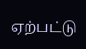ஏற்பட்டு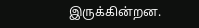இருக்கின்றன.